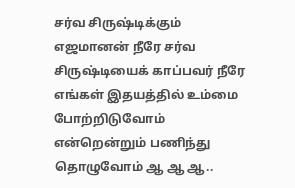சர்வ சிருஷ்டிக்கும் எஜமானன் நீரே சர்வ சிருஷ்டியைக் காப்பவர் நீரே எங்கள் இதயத்தில் உம்மை போற்றிடுவோம் என்றென்றும் பணிந்து தொழுவோம் ஆ ஆ ஆ..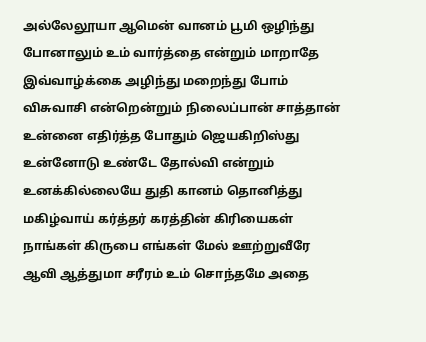அல்லேலூயா ஆமென் வானம் பூமி ஒழிந்து போனாலும் உம் வார்த்தை என்றும் மாறாதே இவ்வாழ்க்கை அழிந்து மறைந்து போம் விசுவாசி என்றென்றும் நிலைப்பான் சாத்தான் உன்னை எதிர்த்த போதும் ஜெயகிறிஸ்து உன்னோடு உண்டே தோல்வி என்றும் உனக்கில்லையே துதி கானம் தொனித்து மகிழ்வாய் கர்த்தர் கரத்தின் கிரியைகள் நாங்கள் கிருபை எங்கள் மேல் ஊற்றுவீரே ஆவி ஆத்துமா சரீரம் உம் சொந்தமே அதை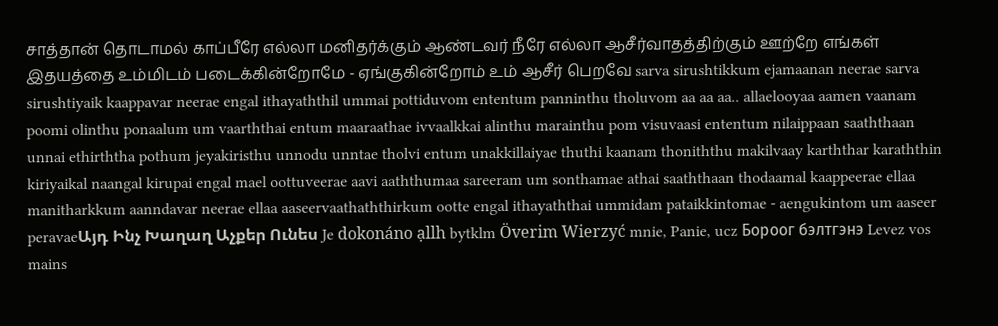சாத்தான் தொடாமல் காப்பீரே எல்லா மனிதர்க்கும் ஆண்டவர் நீரே எல்லா ஆசீர்வாதத்திற்கும் ஊற்றே எங்கள் இதயத்தை உம்மிடம் படைக்கின்றோமே - ஏங்குகின்றோம் உம் ஆசீர் பெறவே sarva sirushtikkum ejamaanan neerae sarva sirushtiyaik kaappavar neerae engal ithayaththil ummai pottiduvom ententum panninthu tholuvom aa aa aa.. allaelooyaa aamen vaanam poomi olinthu ponaalum um vaarththai entum maaraathae ivvaalkkai alinthu marainthu pom visuvaasi ententum nilaippaan saaththaan unnai ethirththa pothum jeyakiristhu unnodu unntae tholvi entum unakkillaiyae thuthi kaanam thoniththu makilvaay karththar karaththin kiriyaikal naangal kirupai engal mael oottuveerae aavi aaththumaa sareeram um sonthamae athai saaththaan thodaamal kaappeerae ellaa manitharkkum aanndavar neerae ellaa aaseervaathaththirkum ootte engal ithayaththai ummidam pataikkintomae - aengukintom um aaseer peravaeԱյդ Ինչ Խաղաղ Աչքեր Ունես Je dokonáno ạllh bytklm Överim Wierzyć mnie, Panie, ucz Бороог бэлтгэнэ Levez vos mains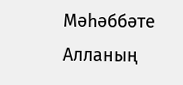Мәһәббәте Алланың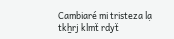Cambiaré mi tristeza lạ tkẖrj klmẗ rdyẗ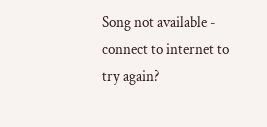Song not available - connect to internet to try again?